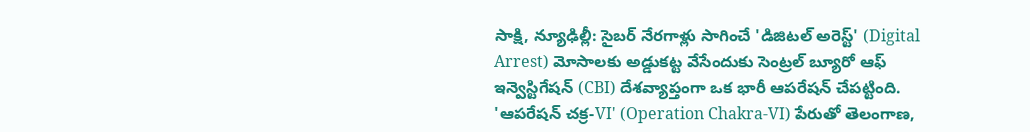సాక్షి, న్యూఢిల్లీ: సైబర్ నేరగాళ్లు సాగించే 'డిజిటల్ అరెస్ట్' (Digital Arrest) మోసాలకు అడ్డుకట్ట వేసేందుకు సెంట్రల్ బ్యూరో ఆఫ్ ఇన్వెస్టిగేషన్ (CBI) దేశవ్యాప్తంగా ఒక భారీ ఆపరేషన్ చేపట్టింది. 'ఆపరేషన్ చక్ర-VI' (Operation Chakra-VI) పేరుతో తెలంగాణ,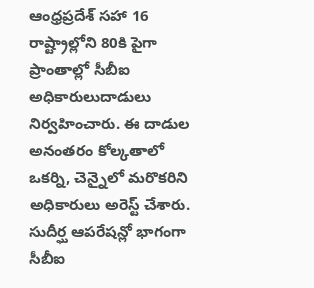ఆంధ్రప్రదేశ్ సహా 16 రాష్ట్రాల్లోని 80కి పైగా ప్రాంతాల్లో సీబీఐ అధికారులుదాడులు నిర్వహించారు. ఈ దాడుల అనంతరం కోల్కతాలో ఒకర్ని, చెన్నైలో మరొకరిని అధికారులు అరెస్ట్ చేశారు.
సుదీర్ఘ ఆపరేషన్లో భాగంగా సీబీఐ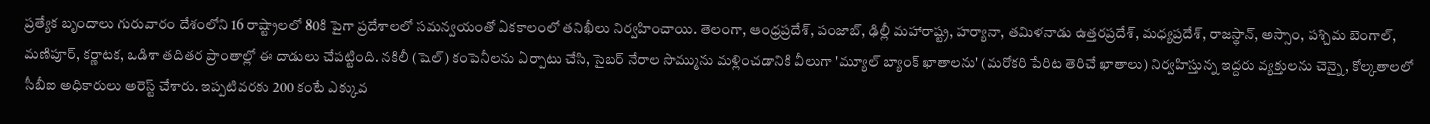ప్రత్యేక బృందాలు గురువారం దేశంలోని 16 రాష్ట్రాలలో 80కి పైగా ప్రదేశాలలో సమన్వయంతో ఏకకాలంలో తనిఖీలు నిర్వహించాయి. తెలంగా, ఆంధ్రప్రదేశ్, పంజాబ్, ఢిల్లీ మహారాష్ట్ర, హర్యానా, తమిళనాడు ఉత్తరప్రదేశ్, మధ్యప్రదేశ్, రాజస్థాన్, అస్సాం, పశ్చిమ బెంగాల్, మణిపూర్, కర్ణాటక, ఒడిశా తదితర ప్రాంతాల్లో ఈ దాడులు చేపట్టింది. నకిలీ (షెల్) కంపెనీలను ఏర్పాటు చేసి, సైబర్ నేరాల సొమ్మును మళ్లించడానికి వీలుగా 'మ్యూల్ బ్యాంక్ ఖాతాలను' (మరోకరి పేరిట తెరిచే ఖాతాలు) నిర్వహిస్తున్న ఇద్దరు వ్యక్తులను చెన్నై, కోల్కతాలలో సీబీఐ అధికారులు అరెస్ట్ చేశారు. ఇప్పటివరకు 200 కంటే ఎక్కువ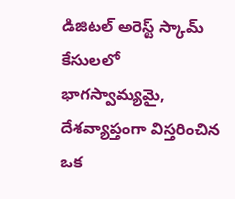డిజిటల్ అరెస్ట్ స్కామ్ కేసులలో భాగస్వామ్యమై, దేశవ్యాప్తంగా విస్తరించిన ఒక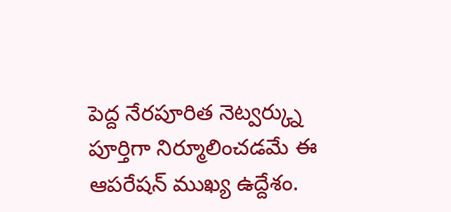పెద్ద నేరపూరిత నెట్వర్క్ను పూర్తిగా నిర్మూలించడమే ఈ ఆపరేషన్ ముఖ్య ఉద్దేశం.